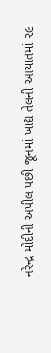નરેન્દ્ર મોદીની અપીલ પછી જૂનમાં ખાદ્ય તેલની આયાતમાં ૨૯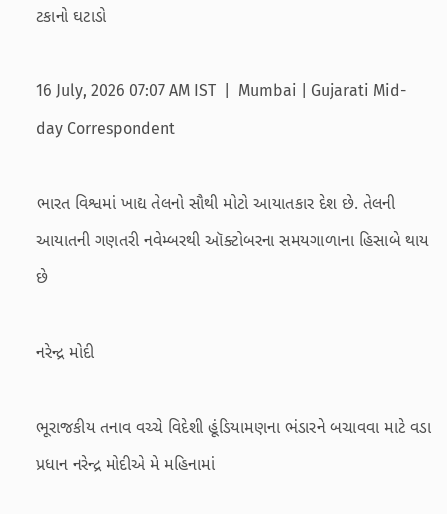ટકાનો ઘટાડો

16 July, 2026 07:07 AM IST  |  Mumbai | Gujarati Mid-day Correspondent

ભારત વિશ્વમાં ખાદ્ય તેલનો સૌથી મોટો આયાતકાર દેશ છે. તેલની આયાતની ગણતરી નવેમ્બરથી ઑક્ટોબરના સમયગાળાના હિસાબે થાય છે

નરેન્દ્ર મોદી

ભૂરાજકીય તનાવ વચ્ચે વિદેશી હૂંડિયામણના ભંડારને બચાવવા માટે વડા પ્રધાન નરેન્દ્ર મોદીએ મે મહિનામાં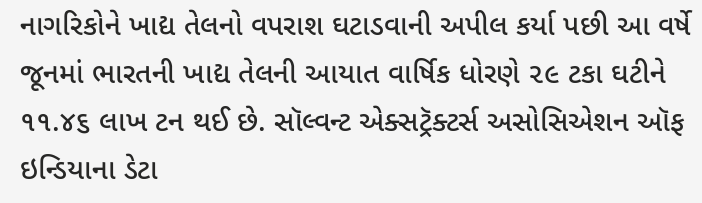નાગરિકોને ખાદ્ય તેલનો વપરાશ ઘટાડવાની અપીલ કર્યા પછી આ વર્ષે જૂનમાં ભારતની ખાદ્ય તેલની આયાત વાર્ષિક ધોરણે ૨૯ ટકા ઘટીને ૧૧.૪૬ લાખ ટન થઈ છે. સૉલ્વન્ટ એક્સટ્રૅક્ટર્સ અસોસિએશન ઑફ ઇન્ડિયાના ડેટા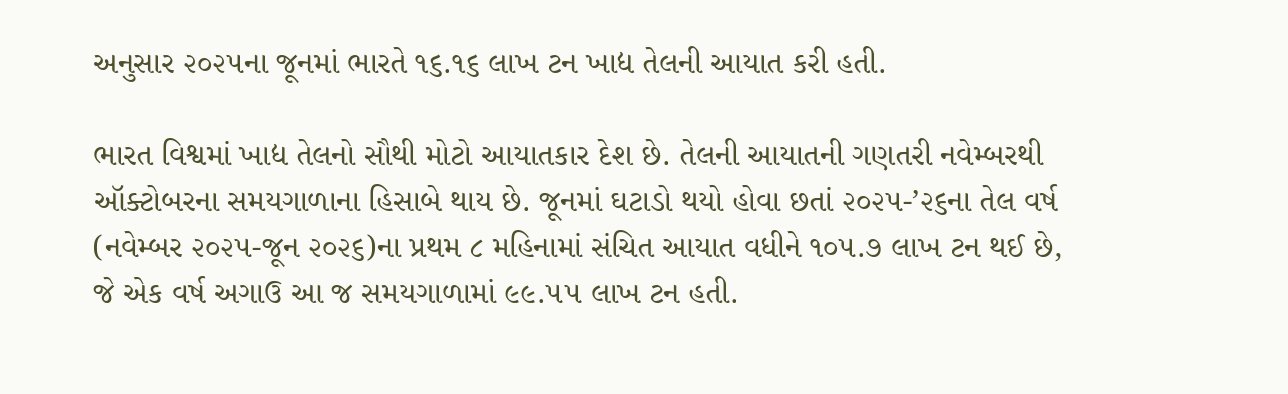અનુસાર ૨૦૨૫ના જૂનમાં ભારતે ૧૬.૧૬ લાખ ટન ખાદ્ય તેલની આયાત કરી હતી.

ભારત વિશ્વમાં ખાદ્ય તેલનો સૌથી મોટો આયાતકાર દેશ છે. તેલની આયાતની ગણતરી નવેમ્બરથી ઑક્ટોબરના સમયગાળાના હિસાબે થાય છે. જૂનમાં ઘટાડો થયો હોવા છતાં ૨૦૨૫-’૨૬ના તેલ વર્ષ (નવેમ્બર ૨૦૨૫-જૂન ૨૦૨૬)ના પ્રથમ ૮ મહિનામાં સંચિત આયાત વધીને ૧૦૫.૭ લાખ ટન થઈ છે, જે એક વર્ષ અગાઉ આ જ સમયગાળામાં ૯૯.૫૫ લાખ ટન હતી.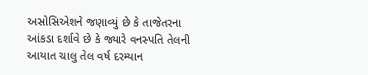અસોસિએશને જણાવ્યું છે કે તાજેતરના આંકડા દર્શાવે છે કે જ્યારે વનસ્પતિ તેલની આયાત ચાલુ તેલ વર્ષ દરમ્યાન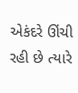એકંદરે ઊંચી રહી છે ત્યારે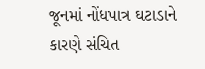જૂનમાં નોંધપાત્ર ઘટાડાને કારણે સંચિત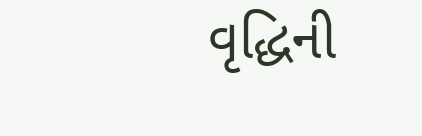વૃદ્ધિની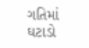ગતિમાં ઘટાડો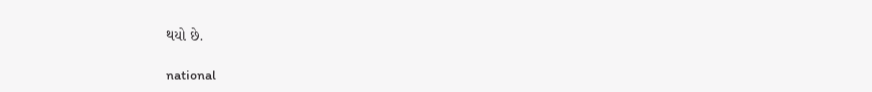થયો છે.

national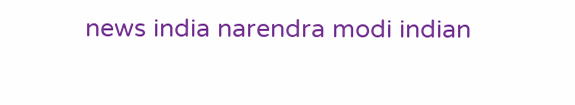news india narendra modi indian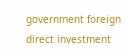government foreign direct investment